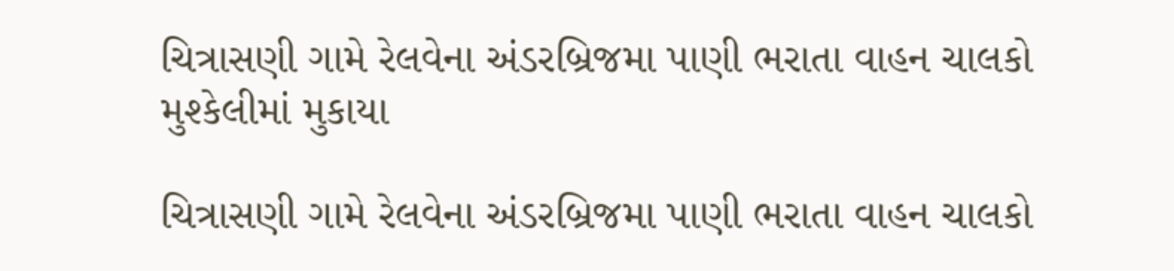ચિત્રાસણી ગામે રેલવેના અંડરબ્રિજમા પાણી ભરાતા વાહન ચાલકો મુશ્કેલીમાં મુકાયા

ચિત્રાસણી ગામે રેલવેના અંડરબ્રિજમા પાણી ભરાતા વાહન ચાલકો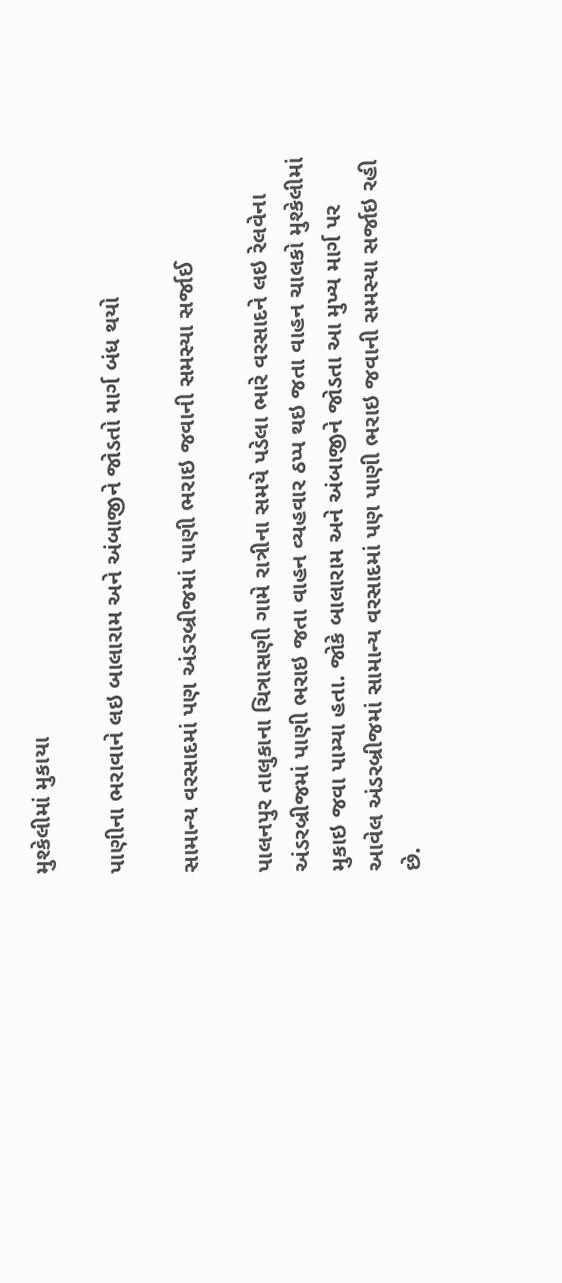મુશ્કેલીમાં મુકાયા

પાણીના ભરાવાને લઇ બાલારામ અને અંબાજીને જોડતો માર્ગ બંધ થયો

સામાન્ય વરસાદમાં પણ અંડરબ્રીજમાં પાણી ભરાઇ જવાની સમસ્યા સર્જાઈ

પાલનપુર તાલુકાના ચિત્રાસણી ગામે રાત્રીના સમયે પડેલા ભારે વરસાદને લઇ રેલવેના અંડરબ્રીજમાં પાણી ભરાઇ જતા વાહન વ્યહવાર ઠપ્પ થઇ જતા વાહન ચાલકો મુશ્કેલીમાં મુકાઇ જવા પામ્યા હતા. જોકે બાલારામ અને અંબાજીને જોડતા આ મુખ્ય માર્ગ પર આવેલ અંડરબ્રીજમાં સામાન્ય વરસાદમાં પણ પાણી ભરાઇ જવાની સમસ્યા સર્જાઇ રહી છે.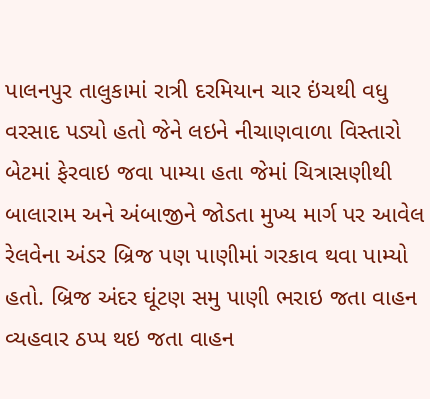પાલનપુર તાલુકામાં રાત્રી દરમિયાન ચાર ઇંચથી વધુ વરસાદ પડ્યો હતો જેને લઇને નીચાણવાળા વિસ્તારો બેટમાં ફેરવાઇ જવા પામ્યા હતા જેમાં ચિત્રાસણીથી બાલારામ અને અંબાજીને જોડતા મુખ્ય માર્ગ પર આવેલ રેલવેના અંડર બ્રિજ પણ પાણીમાં ગરકાવ થવા પામ્યો હતો. બ્રિજ અંદર ઘૂંટણ સમુ પાણી ભરાઇ જતા વાહન વ્યહવાર ઠપ્પ થઇ જતા વાહન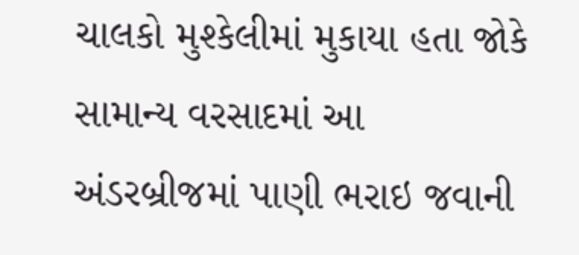ચાલકો મુશ્કેલીમાં મુકાયા હતા જોકે સામાન્ય વરસાદમાં આ અંડરબ્રીજમાં પાણી ભરાઇ જવાની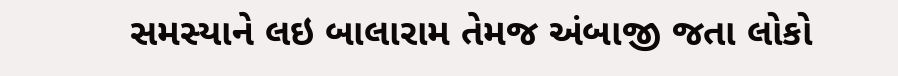સમસ્યાને લઇ બાલારામ તેમજ અંબાજી જતા લોકો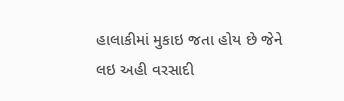હાલાકીમાં મુકાઇ જતા હોય છે જેને લઇ અહી વરસાદી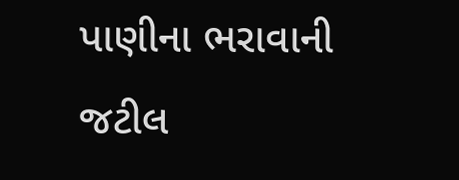પાણીના ભરાવાની જટીલ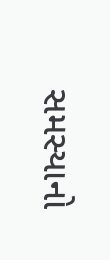સમસ્યાનો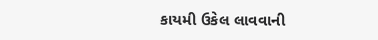કાયમી ઉકેલ લાવવાની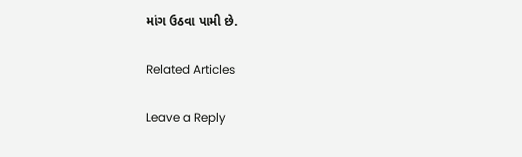માંગ ઉઠવા પામી છે.

Related Articles

Leave a Reply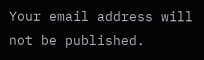Your email address will not be published.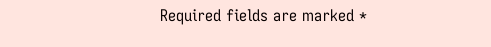Required fields are marked *